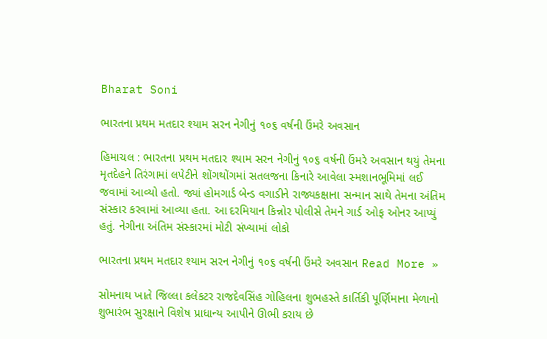Bharat Soni

ભારતના પ્રથમ મતદાર શ્યામ સરન નેગીનું ૧૦૬ વર્ષની ઉંમરે અવસાન

હિમાચલ : ભારતના પ્રથમ મતદાર શ્યામ સરન નેગીનું ૧૦૬ વર્ષની ઉંમરે અવસાન થયું તેમના મૃતદેહને તિરંગામાં લપેટીને શોંગથોંગમાં સતલજના કિનારે આવેલા સ્મશાનભૂમિમાં લઈ જવામાં આવ્યો હતો. જ્યાં હોમગાર્ડ બેન્ડ વગાડીને રાજ્યકક્ષાના સન્માન સાથે તેમના અંતિમ સંસ્કાર કરવામાં આવ્યા હતા. આ દરમિયાન કિન્નોર પોલીસે તેમને ગાર્ડ ઓફ ઓનર આપ્યું હતું. નેગીના અંતિમ સંસ્કારમાં મોટી સંખ્યામાં લોકો

ભારતના પ્રથમ મતદાર શ્યામ સરન નેગીનું ૧૦૬ વર્ષની ઉંમરે અવસાન Read More »

સોમનાથ ખાતે જિલ્લા કલેકટર રાજદેવસિંહ ગોહિલના શુભહસ્તે કાર્તિકી પૂર્ણિમાના મેળાનો શુભારંભ સુરક્ષાને વિશેષ પ્રાધાન્ય આપીને ઊભી કરાય છે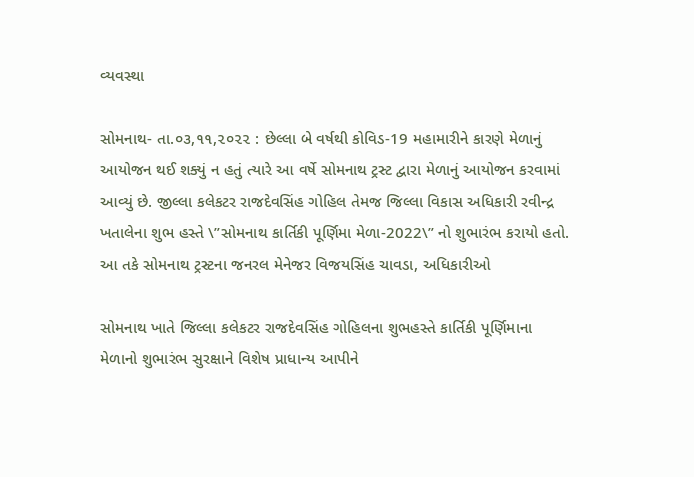વ્યવસ્થા

સોમનાથ- તા.૦૩,૧૧,૨૦૨૨ : છેલ્લા બે વર્ષથી કોવિડ-19 મહામારીને કારણે મેળાનું આયોજન થઈ શક્યું ન હતું ત્યારે આ વર્ષે સોમનાથ ટ્રસ્ટ દ્વારા મેળાનું આયોજન કરવામાં આવ્યું છે. જીલ્લા કલેકટર રાજદેવસિંહ ગોહિલ તેમજ જિલ્લા વિકાસ અધિકારી રવીન્દ્ર ખતાલેના શુભ હસ્તે \”સોમનાથ કાર્તિકી પૂર્ણિમા મેળા-2022\” નો શુભારંભ કરાયો હતો. આ તકે સોમનાથ ટ્રસ્ટના જનરલ મેનેજર વિજયસિંહ ચાવડા, અધિકારીઓ

સોમનાથ ખાતે જિલ્લા કલેકટર રાજદેવસિંહ ગોહિલના શુભહસ્તે કાર્તિકી પૂર્ણિમાના મેળાનો શુભારંભ સુરક્ષાને વિશેષ પ્રાધાન્ય આપીને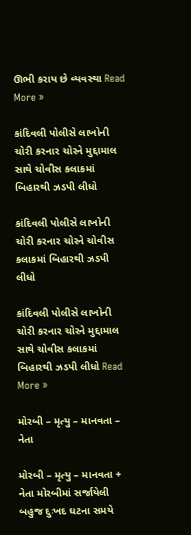ઊભી કરાય છે વ્યવસ્થા Read More »

કાંદિવલી પોલીસે લાખોની ચોરી કરનાર ચોરને મુદ્દામાલ સાથે ચોવીસ કલાકમાં બિહારથી ઝડપી લીધો

કાંદિવલી પોલીસે લાખોની ચોરી કરનાર ચોરને ચોવીસ કલાકમાં બિહારથી ઝડપી લીધો

કાંદિવલી પોલીસે લાખોની ચોરી કરનાર ચોરને મુદ્દામાલ સાથે ચોવીસ કલાકમાં બિહારથી ઝડપી લીધો Read More »

મોરબી – મૃત્યુ – માનવતા – નેતા

મોરબી – મૃત્યુ – માનવતા + નેતા મોરબીમાં સર્જાયેલી બહુજ દુઃખદ ઘટના સમયે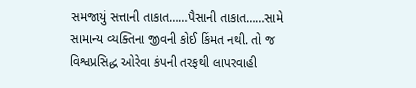સમજાયું સત્તાની તાકાત……પૈસાની તાકાત……સામે સામાન્ય વ્યક્તિના જીવની કોઈ કિંમત નથી. તો જ વિશ્વપ્રસિદ્ધ ઓરેવા કંપની તરફથી લાપરવાહી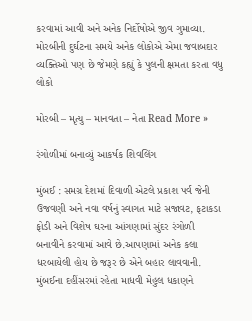કરવામાં આવી અને અનેક નિર્દોષોએ જીવ ગુમાવ્યા. મોરબીની દુર્ઘટના સમયે અનેક લોકોએ એમા જવાબદાર વ્યક્તિઓ પણ છે જેમણે કહ્યું કે પુલની ક્ષમતા કરતા વધુ લોકો

મોરબી – મૃત્યુ – માનવતા – નેતા Read More »

રંગોળીમાં બનાવ્યું આકર્ષક શિવલિંગ

મુંબઈ : સમગ્ર દેશમાં દિવાળી એટલે પ્રકાશ પર્વ જેની ઉજવણી અને નવા વર્ષનું સ્વાગત માટે સજાવટ, ફટાકડા ફોડી અને વિશેષ ઘરના આંગણામાં સુંદર રંગોળી બનાવીને કરવામાં આવે છે.આપણામાં અનેક કલા ધરબાયેલી હોય છે જરૂર છે એને બહાર લાવવાની. મુંબઈના દહીંસરમાં રહેતા માધવી મેહુલ ધકાણને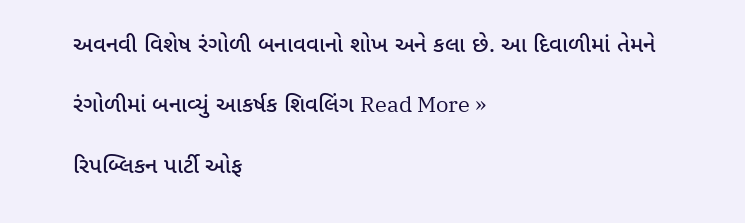અવનવી વિશેષ રંગોળી બનાવવાનો શોખ અને કલા છે. આ દિવાળીમાં તેમને

રંગોળીમાં બનાવ્યું આકર્ષક શિવલિંગ Read More »

રિપબ્લિકન પાર્ટી ઓફ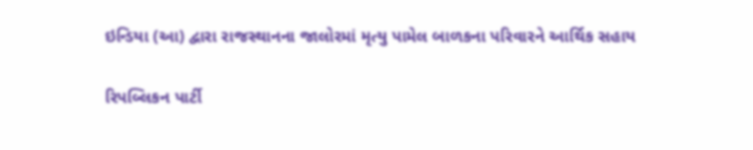ઇન્ડિયા (આ) દ્વારા રાજસ્થાનના જાલોરમાં મૃત્યુ પામેલ બાળકના પરિવારને આર્થિક સહાય

રિપબ્લિકન પાર્ટી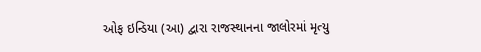ઓફ ઇન્ડિયા (આ) દ્વારા રાજસ્થાનના જાલોરમાં મૃત્યુ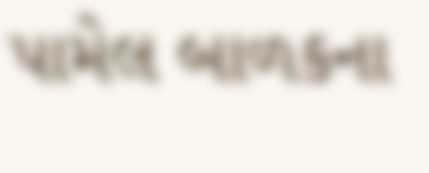પામેલ બાળકના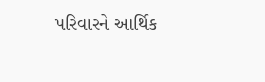પરિવારને આર્થિક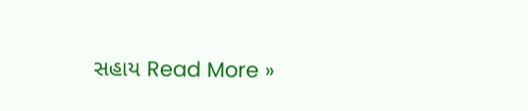સહાય Read More »